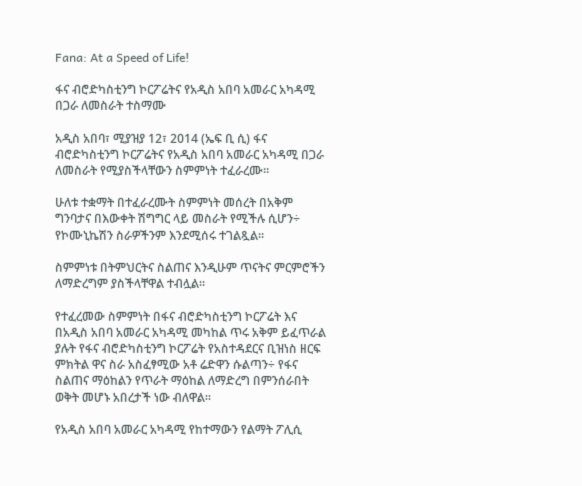Fana: At a Speed of Life!

ፋና ብሮድካስቲንግ ኮርፖሬትና የአዲስ አበባ አመራር አካዳሚ በጋራ ለመስራት ተስማሙ

አዲስ አበባ፣ ሚያዝያ 12፣ 2014 (ኤፍ ቢ ሲ) ፋና ብሮድካስቲንግ ኮርፖሬትና የአዲስ አበባ አመራር አካዳሚ በጋራ ለመስራት የሚያስችላቸውን ስምምነት ተፈራረሙ።

ሁለቱ ተቋማት በተፈራረሙት ስምምነት መሰረት በአቅም ግንባታና በእውቀት ሽግግር ላይ መስራት የሚችሉ ሲሆን÷ የኮሙኒኬሽን ስራዎችንም እንደሚሰሩ ተገልጿል።

ስምምነቱ በትምህርትና ስልጠና እንዲሁም ጥናትና ምርምሮችን ለማድረግም ያስችላቸዋል ተብሏል።

የተፈረመው ስምምነት በፋና ብሮድካስቲንግ ኮርፖሬት እና በአዲስ አበባ አመራር አካዳሚ መካከል ጥሩ አቅም ይፈጥራል ያሉት የፋና ብሮድካስቲንግ ኮርፖሬት የአስተዳደርና ቢዝነስ ዘርፍ ምክትል ዋና ስራ አስፈፃሚው አቶ ሬድዋን ሱልጣን÷ የፋና ስልጠና ማዕከልን የጥራት ማዕከል ለማድረግ በምንሰራበት ወቅት መሆኑ አበረታች ነው ብለዋል።

የአዲስ አበባ አመራር አካዳሚ የከተማውን የልማት ፖሊሲ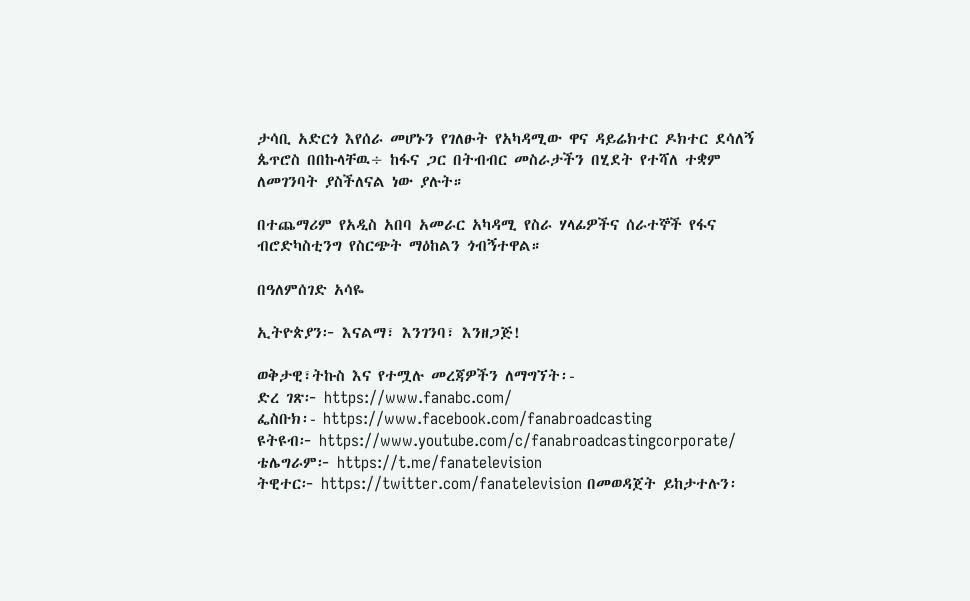ታሳቢ አድርጎ እየሰራ መሆኑን የገለፁት የአካዳሚው ዋና ዳይሬክተር ዶክተር ደሳለኝ ጴጥሮስ በበኩላቸዉ÷ ከፋና ጋር በትብብር መስራታችን በሂደት የተሻለ ተቋም ለመገንባት ያስችለናል ነው ያሉት።

በተጨማሪም የአዲስ አበባ አመራር አካዳሚ የስራ ሃላፊዎችና ሰራተኞች የፋና ብሮድካስቲንግ የስርጭት ማዕከልን ጎብኝተዋል።

በዓለምሰገድ አሳዬ

ኢትዮጵያን፦ እናልማ፣ እንገንባ፣ እንዘጋጅ!

ወቅታዊ፣ትኩስ እና የተሟሉ መረጃዎችን ለማግኘት፡-
ድረ ገጽ፦ https://www.fanabc.com/
ፌስቡክ፡- https://www.facebook.com/fanabroadcasting
ዩትዩብ፦ https://www.youtube.com/c/fanabroadcastingcorporate/
ቴሌግራም፦ https://t.me/fanatelevision
ትዊተር፦ https://twitter.com/fanatelevision በመወዳጀት ይከታተሉን፡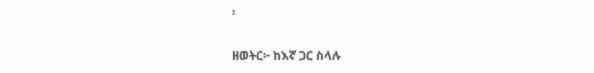፡

ዘወትር፦ ከእኛ ጋር ስላሉ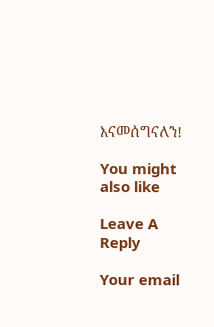እናመሰግናለን!

You might also like

Leave A Reply

Your email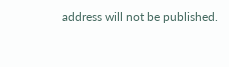address will not be published.